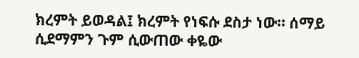ክረምት ይወዳል፤ ክረምት የነፍሱ ደስታ ነው። ሰማይ ሲደማምን ጉም ሲውጠው ቀዬው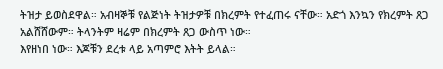ትዝታ ይወስደዋል። አብዛኞቹ የልጅነት ትዝታዎቹ በክረምት የተፈጠሩ ናቸው። አድጎ እንኳን የክረምት ጸጋ አልሸሸውም። ትላንትም ዛሬም በክረምት ጸጋ ውስጥ ነው።
እየዘነበ ነው። እጆቹን ደረቱ ላይ አጣምሮ እትት ይላል።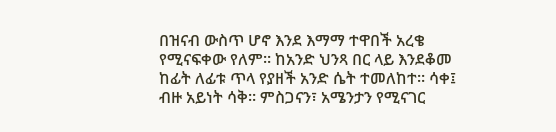በዝናብ ውስጥ ሆኖ እንደ እማማ ተዋበች አረቄ የሚናፍቀው የለም። ከአንድ ህንጻ በር ላይ እንደቆመ ከፊት ለፊቱ ጥላ የያዘች አንድ ሴት ተመለከተ። ሳቀ፤ ብዙ አይነት ሳቅ። ምስጋናን፣ አሜንታን የሚናገር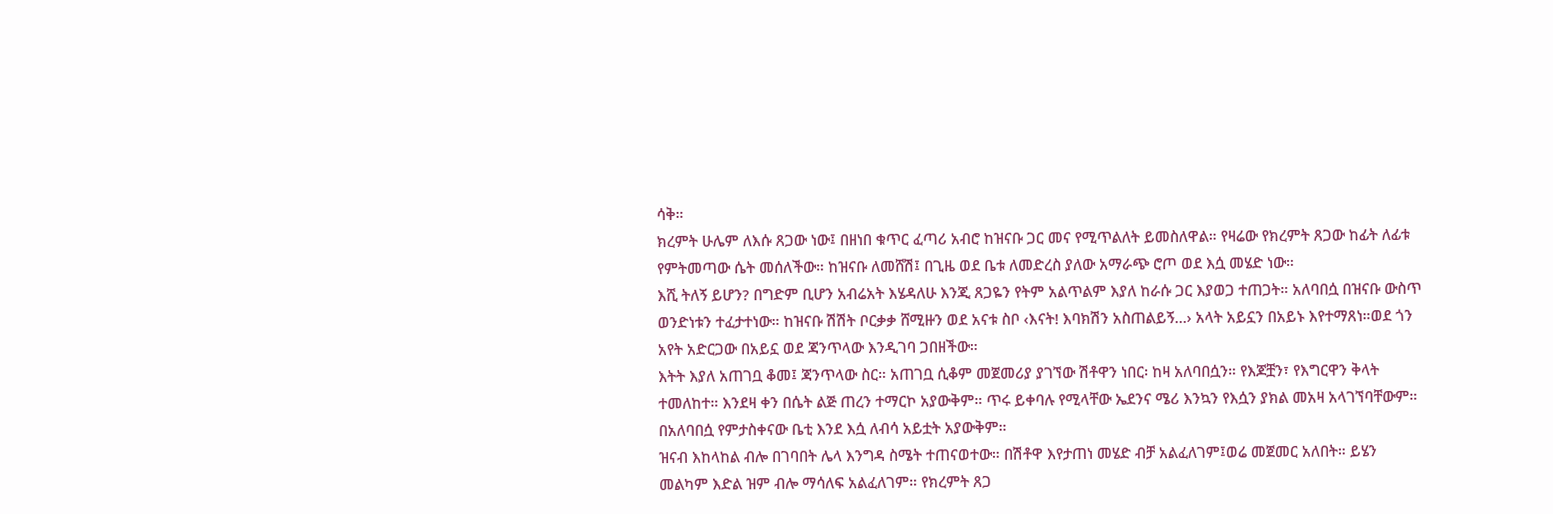ሳቅ።
ክረምት ሁሌም ለእሱ ጸጋው ነው፤ በዘነበ ቁጥር ፈጣሪ አብሮ ከዝናቡ ጋር መና የሚጥልለት ይመስለዋል። የዛሬው የክረምት ጸጋው ከፊት ለፊቱ የምትመጣው ሴት መሰለችው። ከዝናቡ ለመሸሽ፤ በጊዜ ወደ ቤቱ ለመድረስ ያለው አማራጭ ሮጦ ወደ እሷ መሄድ ነው።
እሺ ትለኝ ይሆን? በግድም ቢሆን አብሬአት እሄዳለሁ እንጂ ጸጋዬን የትም አልጥልም እያለ ከራሱ ጋር እያወጋ ተጠጋት። አለባበሷ በዝናቡ ውስጥ ወንድነቱን ተፈታተነው። ከዝናቡ ሽሽት ቦርቃቃ ሸሚዙን ወደ አናቱ ስቦ ‹እናት! እባክሽን አስጠልይኝ…› አላት አይኗን በአይኑ እየተማጸነ።ወደ ጎን አየት አድርጋው በአይኗ ወደ ጃንጥላው እንዲገባ ጋበዘችው።
እትት እያለ አጠገቧ ቆመ፤ ጃንጥላው ስር። አጠገቧ ሲቆም መጀመሪያ ያገኘው ሽቶዋን ነበር፡ ከዛ አለባበሷን። የእጆቿን፣ የእግርዋን ቅላት ተመለከተ። እንደዛ ቀን በሴት ልጅ ጠረን ተማርኮ አያውቅም። ጥሩ ይቀባሉ የሚላቸው ኤደንና ሜሪ እንኳን የእሷን ያክል መአዛ አላገኘባቸውም። በአለባበሷ የምታስቀናው ቤቲ እንደ እሷ ለብሳ አይቷት አያውቅም።
ዝናብ እከላከል ብሎ በገባበት ሌላ እንግዳ ስሜት ተጠናወተው። በሽቶዋ እየታጠነ መሄድ ብቻ አልፈለገም፤ወሬ መጀመር አለበት። ይሄን መልካም እድል ዝም ብሎ ማሳለፍ አልፈለገም። የክረምት ጸጋ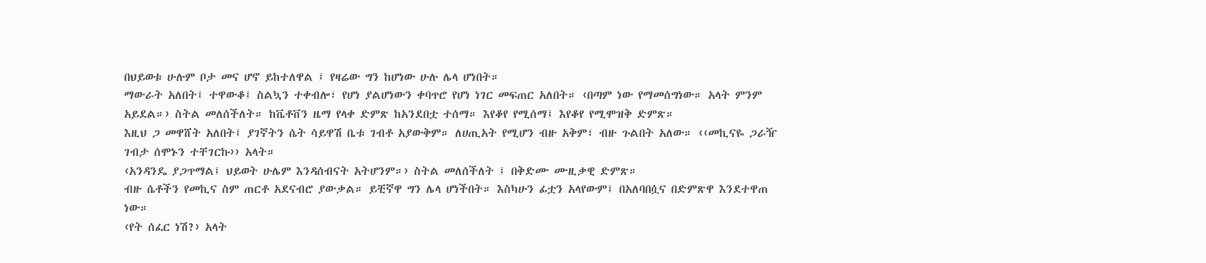በህይወቱ ሁሉም ቦታ መና ሆኖ ይከተለዋል ፤ የዛሬው ግን ከሆነው ሁሉ ሌላ ሆነበት።
ማውራት አለበት፤ ተዋውቆ፤ ስልኳን ተቀብሎ፣ የሆነ ያልሆነውን ቀባጥሮ የሆነ ነገር መፍጠር አለበት። ‹በጣም ነው የማመሰግነው። አላት ምንም አይደል።› ስትል መለሰችለት። ከቬቶቨን ዜማ የላቀ ድምጽ ከአንደበቷ ተሰማ። እየቆየ የሚሰማ፤ እየቆየ የሚሞዝቅ ድምጽ።
እዚህ ጋ መዋሸት አለበት፤ ያገኛትን ሴት ሳይዋሽ ቤቱ ገብቶ አያውቅም። ለሀጢአት የሚሆን ብዙ አቅም፣ ብዙ ጉልበት አለው። ‹‹መኪናዬ ጋራዥ ገብታ ሰሞኑን ተቸገርኩ›› አላት።
‹አንዳንዴ ያጋጥማል፤ ህይወት ሁሌም እንዳሰብናት አትሆንም።› ስትል መለሰችለት ፤ በቅድሙ ሙዚቃዊ ድምጽ።
ብዙ ሴቶችን የመኪና ስም ጠርቶ አደናብሮ ያውቃል። ይቺኛዋ ግን ሌላ ሆነችበት። እስካሁን ፊቷን አላየውም፤ በአለባበሷና በድምጽዋ እንደተዋጠ ነው።
‹የት ሰፈር ነሽ?› አላት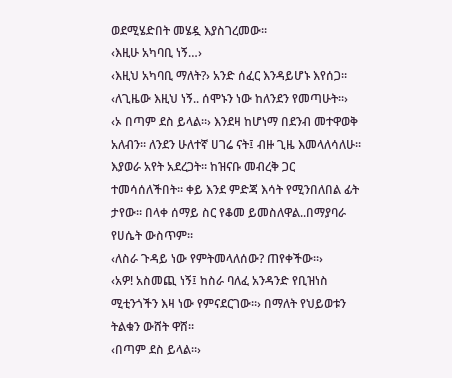ወደሚሄድበት መሄዷ እያስገረመው።
‹እዚሁ አካባቢ ነኝ…›
‹እዚህ አካባቢ ማለት?› አንድ ሰፈር እንዳይሆኑ እየሰጋ።
‹ለጊዜው እዚህ ነኝ.. ሰሞኑን ነው ከለንደን የመጣሁት።›
‹ኦ በጣም ደስ ይላል።› እንደዛ ከሆነማ በደንብ መተዋወቅ አለብን። ለንደን ሁለተኛ ሀገሬ ናት፤ ብዙ ጊዜ እመላለሳለሁ። እያወራ አየት አደረጋት። ከዝናቡ መብረቅ ጋር ተመሳሰለችበት። ቀይ እንደ ምድጃ እሳት የሚንበለበል ፊት ታየው። በላቀ ሰማይ ስር የቆመ ይመስለዋል..በማያባራ የሀሴት ውስጥም።
‹ለስራ ጉዳይ ነው የምትመላለሰው? ጠየቀችው።›
‹አዎ! አስመጪ ነኝ፤ ከስራ ባለፈ አንዳንድ የቢዝነስ
ሚቲንጎችን እዛ ነው የምናደርገው።› በማለት የህይወቱን ትልቁን ውሸት ዋሸ።
‹በጣም ደስ ይላል።›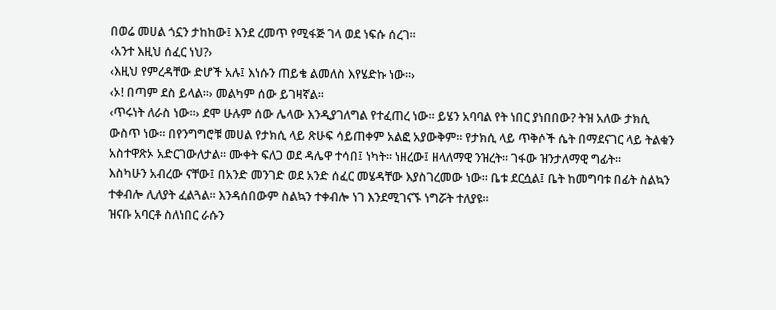በወሬ መሀል ጎኗን ታከከው፤ እንደ ረመጥ የሚፋጅ ገላ ወደ ነፍሱ ሰረገ።
‹አንተ እዚህ ሰፈር ነህ?›
‹እዚህ የምረዳቸው ድሆች አሉ፤ እነሱን ጠይቄ ልመለስ እየሄድኩ ነው።›
‹ኦ! በጣም ደስ ይላል።› መልካም ሰው ይገዛኛል።
‹ጥሩነት ለራስ ነው።› ደሞ ሁሉም ሰው ሌላው እንዲያገለግል የተፈጠረ ነው። ይሄን አባባል የት ነበር ያነበበው? ትዝ አለው ታክሲ ውስጥ ነው። በየንግግሮቹ መሀል የታክሲ ላይ ጽሁፍ ሳይጠቀም አልፎ አያውቅም። የታክሲ ላይ ጥቅሶች ሴት በማደናገር ላይ ትልቁን አስተዋጽኦ አድርገውለታል። ሙቀት ፍለጋ ወደ ዳሌዋ ተሳበ፤ ነካት። ነዘረው፤ ዘላለማዊ ንዝረት። ገፋው ዝንታለማዊ ግፊት።
እስካሁን አብረው ናቸው፤ በአንድ መንገድ ወደ አንድ ሰፈር መሄዳቸው እያስገረመው ነው። ቤቱ ደርሷል፤ ቤት ከመግባቱ በፊት ስልኳን ተቀብሎ ሊለያት ፈልጓል። እንዳሰበውም ስልኳን ተቀብሎ ነገ እንደሚገናኙ ነግሯት ተለያዩ።
ዝናቡ አባርቶ ስለነበር ራሱን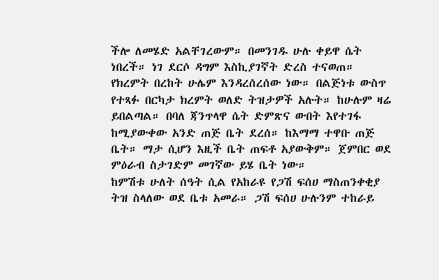ችሎ ለመሄድ አልቸገረውም። በመንገዱ ሁሉ ቀይዋ ሴት ነበረች። ነገ ደርሶ ዳግም እስኪያገኛት ድረስ ተናወጠ። የክረምት በረከት ሁሌም እንዳረሰረሰው ነው። በልጅነቱ ውስጥ የተጻፉ በርካታ ክረምት ወለድ ትዝታዎች አሉት። ከሁሉም ዛሬ ይበልጣል። በባለ ጃንጥላዋ ሴት ድምጽና ውበት እየተገፋ ከሚያውቀው አንድ ጠጅ ቤት ደረሰ። ከእማማ ተዋቡ ጠጅ ቤት። ማታ ሲሆን እዚች ቤት ጠፍቶ አያውቅም። ጀምበር ወደ ምዕራብ ስታገድም መገኛው ይሄ ቤት ነው።
ከምሽቱ ሁለት ሰዓት ሲል የአከራዩ የጋሽ ፍሰሀ ማስጠንቀቂያ ትዝ ስላለው ወደ ቤቱ አመራ። ጋሽ ፍሰሀ ሁሉንም ተከራይ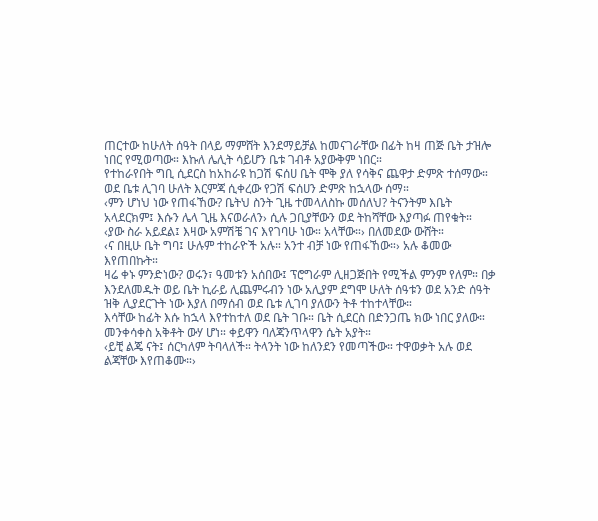ጠርተው ከሁለት ሰዓት በላይ ማምሸት እንደማይቻል ከመናገራቸው በፊት ከዛ ጠጅ ቤት ታዝሎ ነበር የሚወጣው። እኩለ ሌሊት ሳይሆን ቤቱ ገብቶ አያውቅም ነበር።
የተከራየበት ግቢ ሲደርስ ከአከራዩ ከጋሽ ፍሰሀ ቤት ሞቅ ያለ የሳቅና ጨዋታ ድምጽ ተሰማው። ወደ ቤቱ ሊገባ ሁለት እርምጃ ሲቀረው የጋሽ ፍሰሀን ድምጽ ከኋላው ሰማ።
‹ምን ሆነህ ነው የጠፋኸው? ቤትህ ስንት ጊዜ ተመላለስኩ መሰለህ? ትናንትም እቤት አላደርክም፤ እሱን ሌላ ጊዜ እናወራለን› ሲሉ ጋቢያቸውን ወደ ትከሻቸው እያጣፉ ጠየቁት።
‹ያው ስራ አይደል፤ እዛው አምሽቼ ገና እየገባሁ ነው። አላቸው።› በለመደው ውሸት።
‹ና በዚሁ ቤት ግባ፤ ሁሉም ተከራዮች አሉ። አንተ ብቻ ነው የጠፋኸው።› አሉ ቆመው እየጠበኩት።
ዛሬ ቀኑ ምንድነው? ወሩን፣ ዓመቱን አሰበው፤ ፕሮግራም ሊዘጋጅበት የሚችል ምንም የለም። በቃ እንደለመዱት ወይ ቤት ኪራይ ሊጨምሩብን ነው አሊያም ደግሞ ሁለት ሰዓቱን ወደ አንድ ሰዓት ዝቅ ሊያደርጉት ነው እያለ በማሰብ ወደ ቤቱ ሊገባ ያለውን ትቶ ተከተላቸው።
እሳቸው ከፊት እሱ ከኋላ እየተከተለ ወደ ቤት ገቡ። ቤት ሲደርስ በድንጋጤ ክው ነበር ያለው። መንቀሳቀስ አቅቶት ውሃ ሆነ። ቀይዋን ባለጃንጥላዋን ሴት አያት።
‹ይቺ ልጄ ናት፤ ሰርካለም ትባላለች። ትላንት ነው ከለንደን የመጣችው። ተዋወቃት አሉ ወደ ልጃቸው እየጠቆሙ።›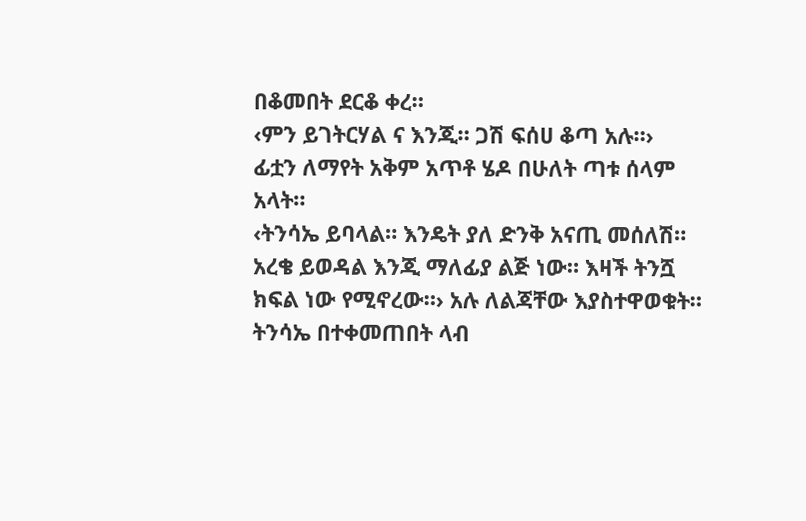በቆመበት ደርቆ ቀረ።
‹ምን ይገትርሃል ና እንጂ። ጋሽ ፍሰሀ ቆጣ አሉ።›
ፊቷን ለማየት አቅም አጥቶ ሄዶ በሁለት ጣቱ ሰላም አላት።
‹ትንሳኤ ይባላል። እንዴት ያለ ድንቅ አናጢ መሰለሽ። አረቄ ይወዳል እንጂ ማለፊያ ልጅ ነው። እዛች ትንሿ ክፍል ነው የሚኖረው።› አሉ ለልጃቸው እያስተዋወቁት።
ትንሳኤ በተቀመጠበት ላብ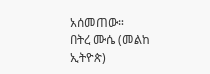አሰመጠው።
በትረ ሙሴ (መልከ ኢትዮጵ)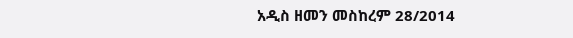አዲስ ዘመን መስከረም 28/2014